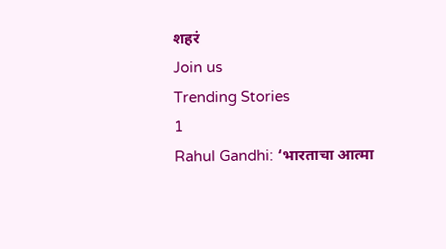शहरं
Join us
Trending Stories
1
Rahul Gandhi: ‘भारताचा आत्मा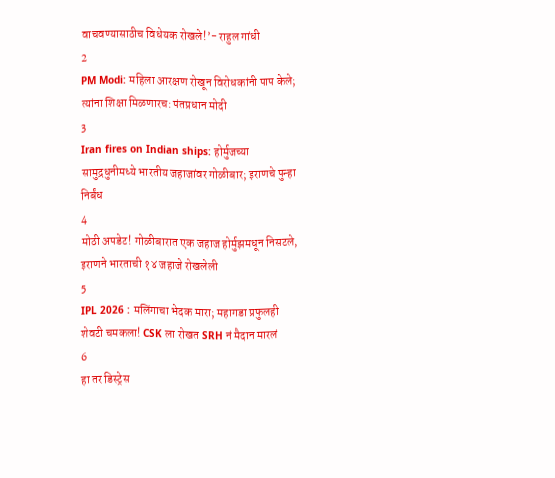वाचवण्यासाठीच विधेयक रोखले!’- राहुल गांधी
2
PM Modi: महिला आरक्षण रोखून विरोधकांनी पाप केले; त्यांना शिक्षा मिळणारच: पंतप्रधान मोदी
3
Iran fires on Indian ships: होर्मुजच्या सामुद्रधुनीमध्ये भारतीय जहाजांवर गोळीबार; इराणचे पुन्हा निर्बंध
4
मोठी अपडेट! गोळीबारात एक जहाज होर्मुझमधून निसटले, इराणने भारताची १४ जहाजे रोखलेली
5
IPL 2026 : मलिंगाचा भेदक मारा; महागडा प्रफुलही शेवटी चमकला! CSK ला रोखत SRH नं मैदान मारलं
6
हा तर डिस्ट्रेस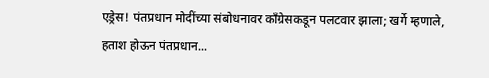एड्रेस! पंतप्रधान मोदींच्या संबोधनावर काँग्रेसकडून पलटवार झाला; खर्गे म्हणाले, हताश होऊन पंतप्रधान...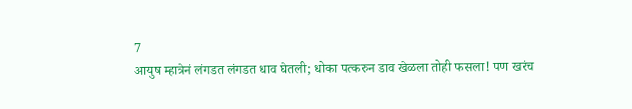7
आयुष म्हात्रेनं लंगडत लंगडत धाव घेतली; धोका पत्करुन डाव खेळला तोही फसला! पण खरंच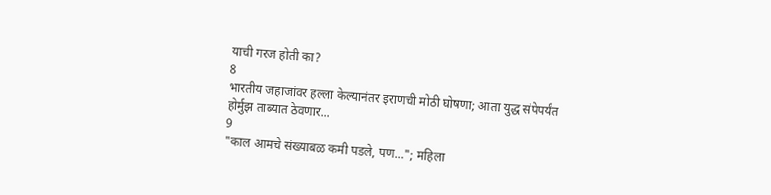याची गरज होती का?
8
भारतीय जहाजांवर हल्ला केल्यानंतर इराणची मोठी घोषणा; आता युद्ध संपेपर्यंत होर्मुझ ताब्यात ठेवणार...
9
"काल आमचे संख्याबळ कमी पडले, पण..."; महिला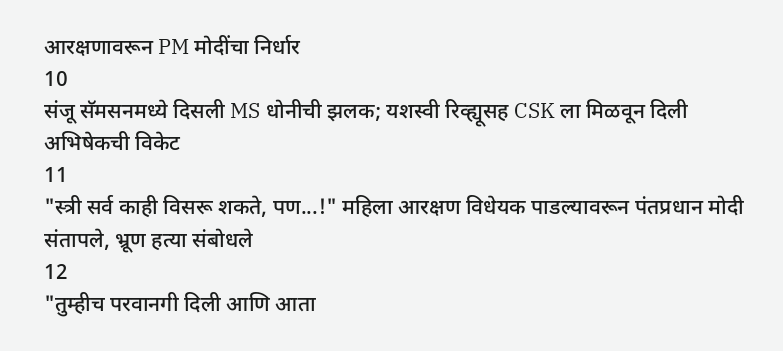आरक्षणावरून PM मोदींचा निर्धार
10
संजू सॅमसनमध्ये दिसली MS धोनीची झलक; यशस्वी रिव्ह्यूसह CSK ला मिळवून दिली अभिषेकची विकेट
11
"स्त्री सर्व काही विसरू शकते, पण...!" महिला आरक्षण विधेयक पाडल्यावरून पंतप्रधान मोदी संतापले, भ्रूण हत्या संबोधले
12
"तुम्हीच परवानगी दिली आणि आता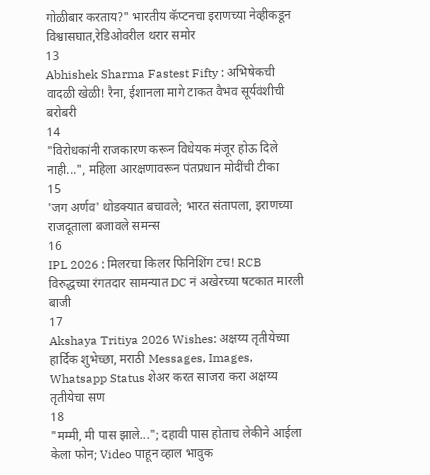गोळीबार करताय?" भारतीय कॅप्टनचा इराणच्या नेव्हीकडून विश्वासघात,रेडिओवरील थरार समोर
13
Abhishek Sharma Fastest Fifty : अभिषेकची वादळी खेळी! रैना, ईशानला मागे टाकत वैभव सूर्यवंशीची बरोबरी
14
"विरोधकांनी राजकारण करून विधेयक मंजूर होऊ दिले नाही...", महिला आरक्षणावरून पंतप्रधान मोदींची टीका
15
'जग अर्णव' थोडक्यात बचावले; भारत संतापला, इराणच्या राजदूताला बजावले समन्स
16
IPL 2026 : मिलरचा किलर फिनिशिंग टच! RCB विरुद्धच्या रंगतदार सामन्यात DC नं अखेरच्या षटकात मारली बाजी
17
Akshaya Tritiya 2026 Wishes: अक्षय्य तृतीयेच्या हार्दिक शुभेच्छा, मराठी Messages, Images, Whatsapp Status शेअर करत साजरा करा अक्षय्य तृतीयेचा सण
18
"मम्मी, मी पास झाले..."; दहावी पास होताच लेकीने आईला केला फोन; Video पाहून व्हाल भावुक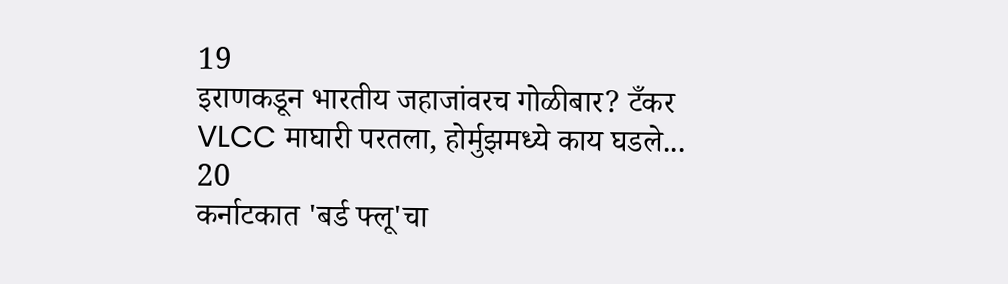19
इराणकडून भारतीय जहाजांवरच गोळीबार? टँकर VLCC माघारी परतला, होर्मुझमध्ये काय घडले...
20
कर्नाटकात 'बर्ड फ्लू'चा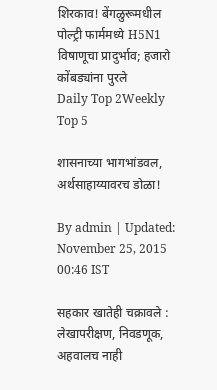शिरकाव! बेंगळुरूमधील पोल्ट्री फार्ममध्ये H5N1 विषाणूचा प्रादुर्भाव; हजारो कोंबड्यांना पुरले
Daily Top 2Weekly Top 5

शासनाच्या भागभांडवल, अर्थसाहाय्यावरच डोळा!

By admin | Updated: November 25, 2015 00:46 IST

सहकार खातेही चक्रावले : लेखापरीक्षण, निवडणूक, अहवालच नाही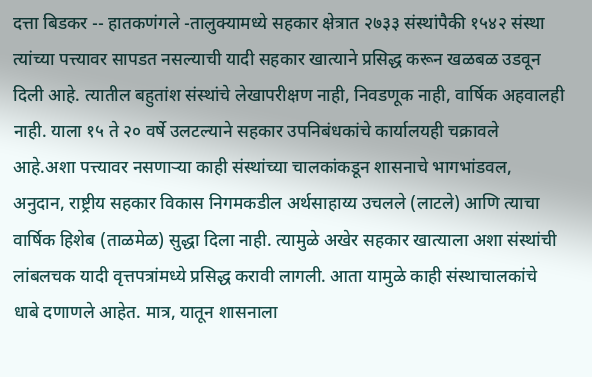दत्ता बिडकर -- हातकणंगले -तालुक्यामध्ये सहकार क्षेत्रात २७३३ संस्थांपैकी १५४२ संस्था त्यांच्या पत्त्यावर सापडत नसल्याची यादी सहकार खात्याने प्रसिद्ध करून खळबळ उडवून दिली आहे. त्यातील बहुतांश संस्थांचे लेखापरीक्षण नाही, निवडणूक नाही, वार्षिक अहवालही नाही. याला १५ ते २० वर्षे उलटल्याने सहकार उपनिबंधकांचे कार्यालयही चक्रावले आहे.अशा पत्त्यावर नसणाऱ्या काही संस्थांच्या चालकांकडून शासनाचे भागभांडवल, अनुदान, राष्ट्रीय सहकार विकास निगमकडील अर्थसाहाय्य उचलले (लाटले) आणि त्याचा वार्षिक हिशेब (ताळमेळ) सुद्धा दिला नाही. त्यामुळे अखेर सहकार खात्याला अशा संस्थांची लांबलचक यादी वृत्तपत्रांमध्ये प्रसिद्ध करावी लागली. आता यामुळे काही संस्थाचालकांचे धाबे दणाणले आहेत. मात्र, यातून शासनाला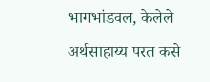भागभांडवल, केलेले अर्थसाहाय्य परत कसे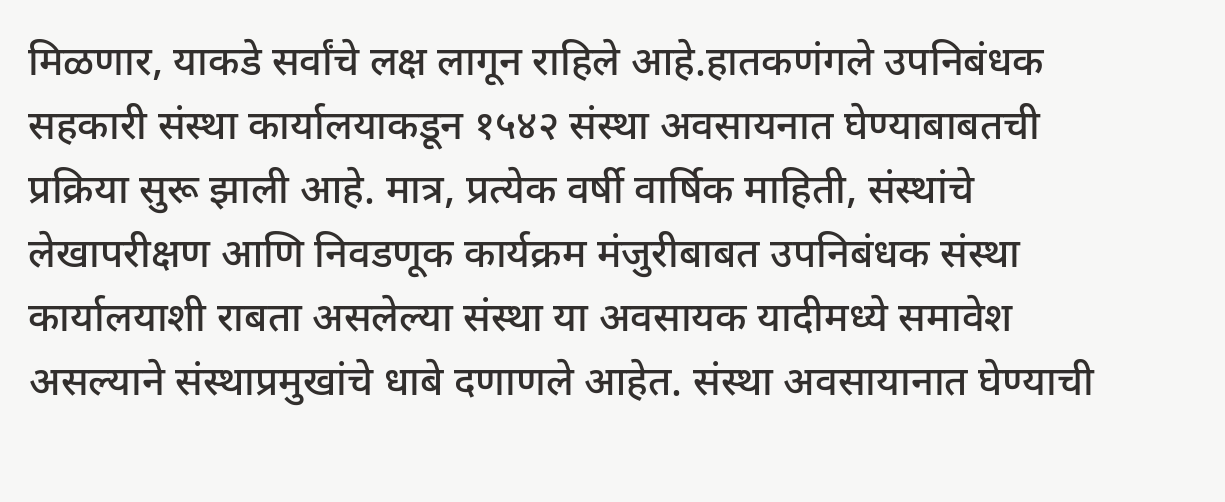मिळणार, याकडे सर्वांचे लक्ष लागून राहिले आहे.हातकणंगले उपनिबंधक सहकारी संस्था कार्यालयाकडून १५४२ संस्था अवसायनात घेण्याबाबतची प्रक्रिया सुरू झाली आहे. मात्र, प्रत्येक वर्षी वार्षिक माहिती, संस्थांचे लेखापरीक्षण आणि निवडणूक कार्यक्रम मंजुरीबाबत उपनिबंधक संस्था कार्यालयाशी राबता असलेल्या संस्था या अवसायक यादीमध्ये समावेश असल्याने संस्थाप्रमुखांचे धाबे दणाणले आहेत. संस्था अवसायानात घेण्याची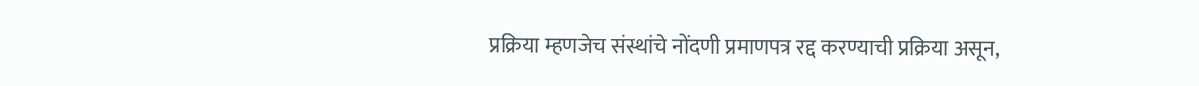प्रक्रिया म्हणजेच संस्थांचे नोंदणी प्रमाणपत्र रद्द करण्याची प्रक्रिया असून,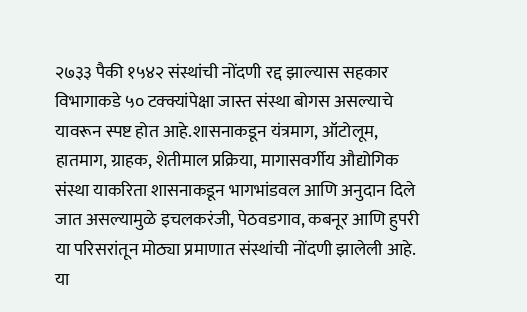२७३३ पैकी १५४२ संस्थांची नोंदणी रद्द झाल्यास सहकार विभागाकडे ५० टक्क्यांपेक्षा जास्त संस्था बोगस असल्याचे यावरून स्पष्ट होत आहे.शासनाकडून यंत्रमाग, ऑटोलूम, हातमाग, ग्राहक, शेतीमाल प्रक्रिया, मागासवर्गीय औद्योगिक संस्था याकरिता शासनाकडून भागभांडवल आणि अनुदान दिले जात असल्यामुळे इचलकरंजी, पेठवडगाव, कबनूर आणि हुपरी या परिसरांतून मोठ्या प्रमाणात संस्थांची नोंदणी झालेली आहे. या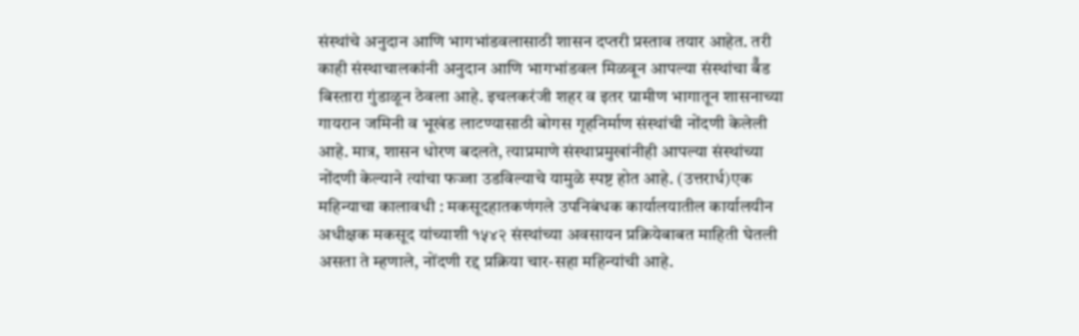संस्थांचे अनुदान आणि भागभांडवलासाठी शासन दप्तरी प्रस्ताव तयार आहेत. तरी काही संस्थाचालकांनी अनुदान आणि भागभांडवल मिळवून आपल्या संस्थांचा बॅँड बिस्तारा गुंडाळून ठेवला आहे. इचलकरंजी शहर व इतर ग्रामीण भागातून शासनाच्या गायरान जमिनी व भूखंड लाटण्यासाठी बोगस गृहनिर्माण संस्थांची नोंदणी केलेली आहे. मात्र, शासन धोरण बदलते, त्याप्रमाणे संस्थाप्रमुखांनीही आपल्या संस्थांच्या नोंदणी केल्याने त्यांचा फज्जा उडविल्याचे यामुळे स्पष्ट होत आहे. (उत्तरार्ध)एक महिन्याचा कालावधी : मकसूदहातकणंगले उपनिबंधक कार्यालयातील कार्यालयीन अधीक्षक मकसूद यांच्याशी १५४२ संस्थांच्या अवसायन प्रक्रियेबाबत माहिती घेतली असता ते म्हणाले, नोंदणी रद्द प्रक्रिया चार-सहा महिन्यांची आहे.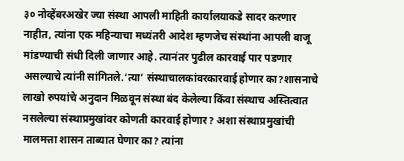३० नोव्हेंबरअखेर ज्या संस्था आपली माहिती कार्यालयाकडे सादर करणार नाहीत, त्यांना एक महिन्याचा मध्यंतरी आदेश म्हणजेच संस्थांना आपली बाजू मांडण्याची संधी दिली जाणार आहे. त्यानंतर पुढील कारवाई पार पडणार असल्याचे त्यांनी सांगितले.‘त्या’ संस्थाचालकांवरकारवाई होणार का?शासनाचे लाखो रुपयांचे अनुदान मिळवून संस्था बंद केलेल्या किंवा संस्थाच अस्तित्वात नसलेल्या संस्थाप्रमुखांवर कोणती कारवाई होणार? अशा संस्थाप्रमुखांची मालमत्ता शासन ताब्यात घेणार का? त्यांना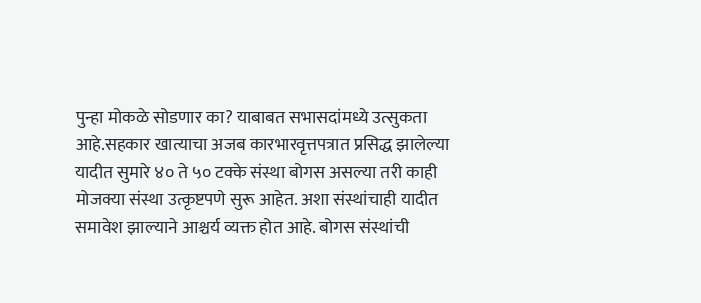पुन्हा मोकळे सोडणार का? याबाबत सभासदांमध्ये उत्सुकता आहे.सहकार खात्याचा अजब कारभारवृत्तपत्रात प्रसिद्ध झालेल्या यादीत सुमारे ४० ते ५० टक्के संस्था बोगस असल्या तरी काही मोजक्या संस्था उत्कृष्टपणे सुरू आहेत. अशा संस्थांचाही यादीत समावेश झाल्याने आश्चर्य व्यक्त होत आहे. बोगस संस्थांची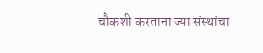चौकशी करताना ज्या संस्थांचा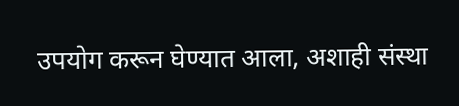उपयोग करून घेण्यात आला, अशाही संस्था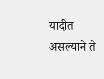यादीत असल्याने ते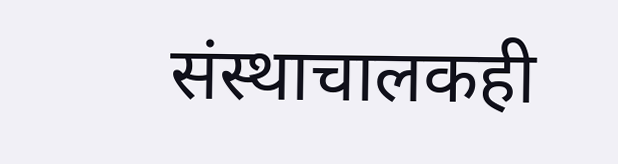संस्थाचालकही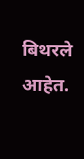बिथरले आहेत.